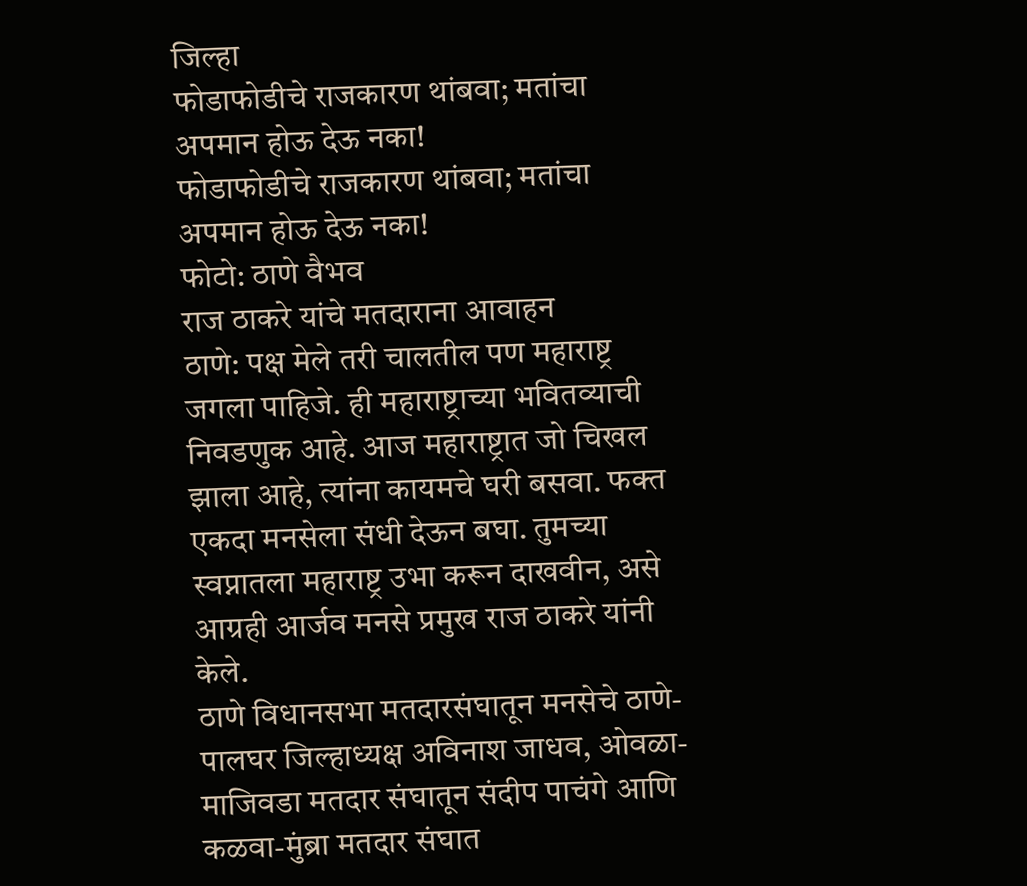जिल्हा
फोडाफोडीचे राजकारण थांबवा; मतांचा अपमान होऊ देऊ नका!
फोडाफोडीचे राजकारण थांबवा; मतांचा अपमान होऊ देऊ नका!
फोटो: ठाणे वैभव
राज ठाकरे यांचे मतदाराना आवाहन
ठाणे: पक्ष मेले तरी चालतील पण महाराष्ट्र जगला पाहिजे. ही महाराष्ट्राच्या भवितव्याची निवडणुक आहे. आज महाराष्ट्रात जो चिखल झाला आहे, त्यांना कायमचे घरी बसवा. फक्त एकदा मनसेला संधी देऊन बघा. तुमच्या स्वप्नातला महाराष्ट्र उभा करून दाखवीन, असे आग्रही आर्जव मनसे प्रमुख राज ठाकरे यांनी केले.
ठाणे विधानसभा मतदारसंघातून मनसेचे ठाणे-पालघर जिल्हाध्यक्ष अविनाश जाधव, ओवळा-माजिवडा मतदार संघातून संदीप पाचंगे आणि कळवा-मुंब्रा मतदार संघात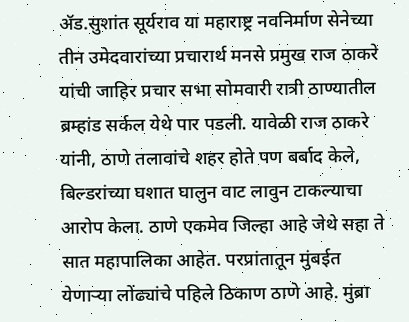ॲड.सुशांत सूर्यराव या महाराष्ट्र नवनिर्माण सेनेच्या तीन उमेदवारांच्या प्रचारार्थ मनसे प्रमुख राज ठाकरे यांची जाहिर प्रचार सभा सोमवारी रात्री ठाण्यातील ब्रम्हांड सर्कल येथे पार पडली. यावेळी राज ठाकरे यांनी, ठाणे तलावांचे शहर होते पण बर्बाद केले, बिल्डरांच्या घशात घालुन वाट लावुन टाकल्याचा आरोप केला. ठाणे एकमेव जिल्हा आहे जेथे सहा ते सात महापालिका आहेत. परप्रांतातून मुंबईत येणाऱ्या लोंढ्यांचे पहिले ठिकाण ठाणे आहे. मुंब्रा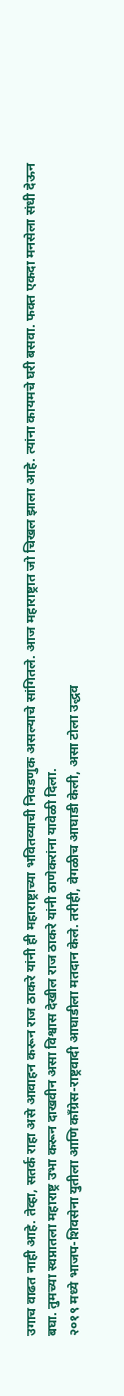उगाच वाढत नाही आहे. तेव्हा, सतर्क राहा असे आवाहन करून राज ठाकरे यांनी ही महाराष्ट्राच्या भवितव्याची निवडणुक असल्याचे सांगितले. आज महाराष्ट्रात जो चिखल झाला आहे. त्यांना कायमचे घरी बसवा. फक्त एकदा मनसेला संधी देऊन बघा. तुमच्या स्वप्नातला महाराष्ट्र उभा करून दाखवीन असा विश्वास देखील राज ठाकरे यांनी ठाणेकरांना यावेळी दिला.
२०१९ मध्ये भाजप-शिवसेना युतीला आणि काँग्रेस-राष्ट्रवादी आघाडीला मतदान केले. तरीही, वेगळीच आघाडी केली, असा टोला उद्धव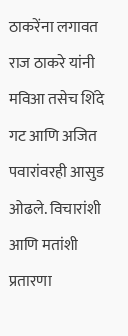ठाकरेंना लगावत राज ठाकरे यांनी मविआ तसेच शिंदे गट आणि अजित पवारांवरही आसुड ओढले. विचारांशी आणि मतांशी प्रतारणा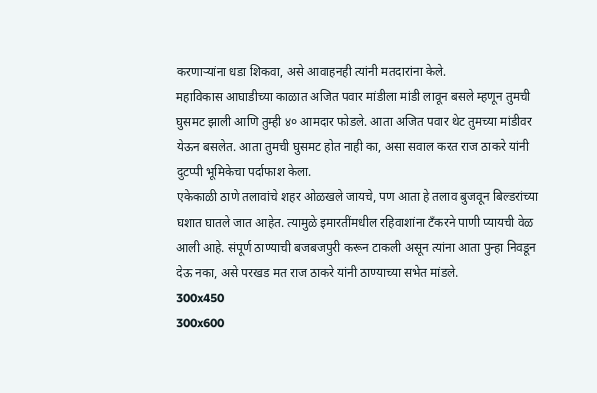करणाऱ्यांना धडा शिकवा, असे आवाहनही त्यांनी मतदारांना केले.
महाविकास आघाडीच्या काळात अजित पवार मांडीला मांडी लावून बसले म्हणून तुमची घुसमट झाली आणि तुम्ही ४० आमदार फोडले. आता अजित पवार थेट तुमच्या मांडीवर येऊन बसलेत. आता तुमची घुसमट होत नाही का, असा सवाल करत राज ठाकरे यांनी दुटप्पी भूमिकेचा पर्दाफाश केला.
एकेकाळी ठाणे तलावांचे शहर ओळखले जायचे, पण आता हे तलाव बुजवून बिल्डरांच्या घशात घातले जात आहेत. त्यामुळे इमारतींमधील रहिवाशांना टँकरने पाणी प्यायची वेळ आली आहे. संपूर्ण ठाण्याची बजबजपुरी करून टाकली असून त्यांना आता पुन्हा निवडून देऊ नका, असे परखड मत राज ठाकरे यांनी ठाण्याच्या सभेत मांडले.
300x450
300x600